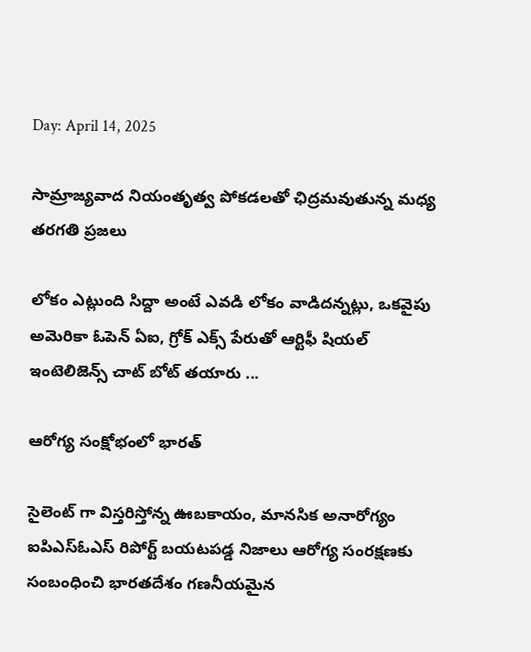Day: April 14, 2025

సామ్రాజ్యవాద నియంతృత్వ పోకడలతో ఛిద్రమవుతున్న మధ్య తరగతి ప్రజలు

లోకం ఎట్లుంది సిద్దా అంటే ఎవడి లోకం వాడిదన్నట్లు, ఒకవైపు అమెరికా ఓపెన్‌ ఏఐ, గ్రోక్‌ ఎక్స్ ‌పేరుతో ఆర్టిఫీ షియల్‌ ఇం‌టెలిజెన్స్ ‌చాట్‌ ‌బోట్‌ ‌తయారు ...

ఆరోగ్య సంక్షోభంలో భారత్‌

సైలెంట్‌ ‌గా విస్తరిస్తోన్న ఊబకాయం, మానసిక అనారోగ్యం ఐపిఎస్‌ఓఎస్‌ ‌రిపోర్ట్ ‌బయటపడ్డ నిజాలు ఆరోగ్య సంరక్షణకు సంబంధించి భారతదేశం గణనీయమైన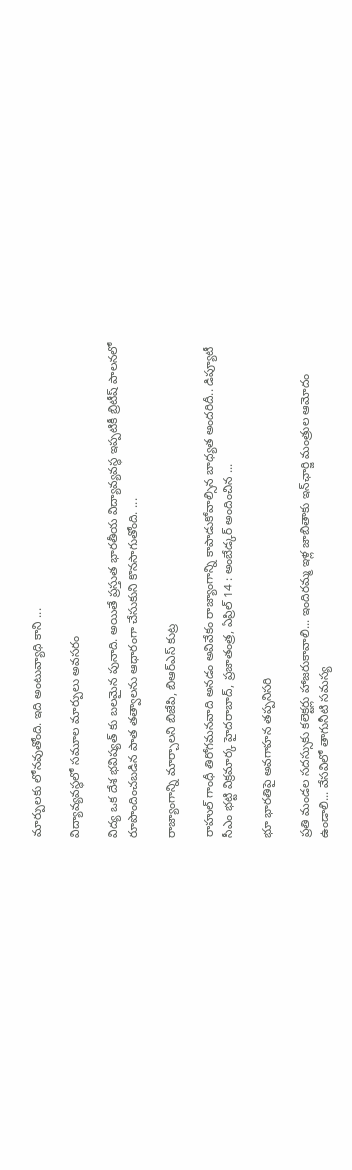మార్పులకు లోనవుతోంది. ఇది అంటువ్యాధి కాని ...

విద్యావ్యవస్థలో సమూల మార్పులు అవసరం

విద్య ఒక దేశ భవిష్యత్ కు బలమైన పునాది. అయితే ప్రస్తుత భారతీయ విద్యావ్యవస్థ ఇప్పటికీ బ్రిటీష్‌ ‌పాలనలో రూపొందించబడిన పాత తత్వాలను ఆధారంగా చేసుకుని కొనసాగుతోంది. ...

రాజ్యాంగాన్ని మార్చాలని బిజేపి, బిఆర్ఎస్ కుట్ర

రాహుల్ గాంధీ తిరోగమనవాది అనడం అవివేకం రాజ్యాంగాన్ని కాపాడుకోవాల్సిన బాధ్యత అందరిదీ.. డిప్యూటీ సీఎం భట్టి విక్రమార్క హైదరాబాద్, ప్రజాతంత్ర, ఏప్రిల్ 14 : అంబేడ్కర్ అందించిన ...

భూ భార‌తిపై అవ‌గాహ‌న తప్పనిసరి

ప్ర‌తి మండ‌ల స‌ద‌స్సుకు క‌లెక్ట‌ర్లు హాజ‌రుకావాలి... ఇందిర‌మ్మ ఇళ్ల జాబితాకు ఇన్‌ఛార్జి మంత్రుల ఆమోదం ఉండాలి... వేస‌విలో తాగునీటి స‌మ‌స్య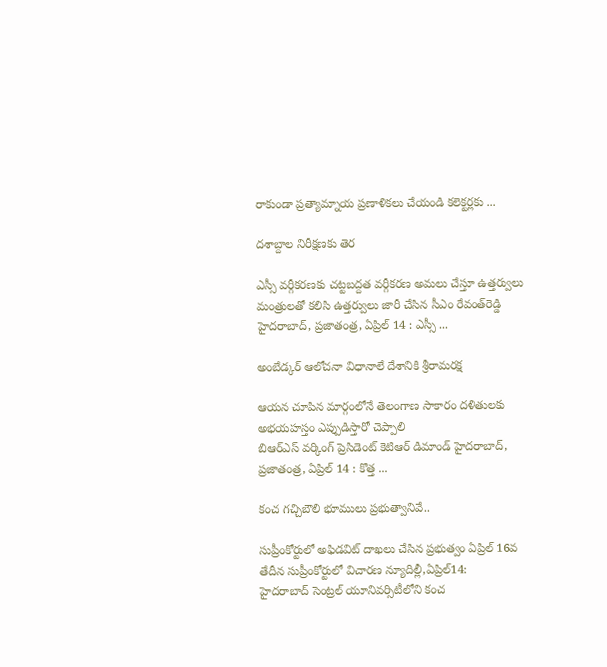రాకుండా ప్ర‌త్యామ్నాయ ప్ర‌ణాళిక‌లు చేయండి క‌లెక్ట‌ర్ల‌కు ...

దశాబ్దాల నిరీక్షణకు తెర

ఎస్సీ వర్గీకరణకు చట్టబద్దత వర్గీకరణ అమలు చేస్తూ ఉత్తర్వులు మంత్రులతో కలిసి ఉత్తర్వులు జారీ చేసిన సీఎం రేవంత్‌రెడ్డి హైదరాబాద్‌, ప్రజాతంత్ర, ఏప్రిల్‌ 14 : ఎస్సీ ...

అంబేడ్కర్‌ ఆలోచనా విధానాలే దేశానికి శ్రీరామరక్ష

ఆయన చూపిన మార్గంలోనే తెలంగాణ సాకారం దళితులకు అభయహస్తం ఎప్పుడిస్తారో చెప్పాలి బిఆర్‌ఎస్‌ ‌వర్కింగ్‌ ‌ప్రెసిడెంట్‌ ‌కెటిఆర్‌ ‌డిమాండ్‌ ‌హైదరాబాద్‌, ప్రజాతంత్ర, ఏప్రిల్‌ 14 : కొత్త ...

కంచ గచ్చిబౌలి భూములు ప్రభుత్వానివే..

సుప్రీంకోర్టులో అఫిడవిట్‌ ‌దాఖలు చేసిన ప్రభుత్వం ఏప్రిల్‌ 16వ తేదీన సుప్రీంకోర్టులో విచారణ న్యూదిల్లీ,ఏప్రిల్‌14: హైదరాబాద్‌ ‌సెంట్రల్‌ ‌యూనివర్సిటీలోని కంచ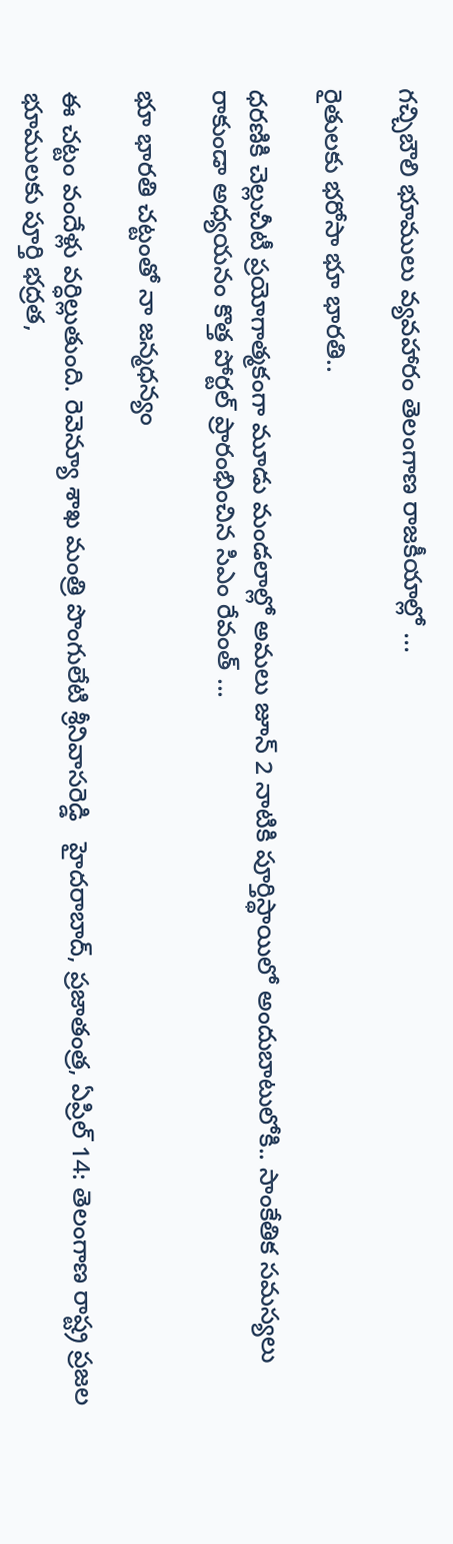గచ్చిబౌలి భూములు వ్యవహారం తెలంగాణ రాజకీయాల్లో ...

రైతులకు భరోసా భూ భారతి..

ధరణికి చెల్లుచీటీ ప్రయోగాత్మకంగా మూడు మండలాల్లో అమలు జూన్‌ 2 నాటికి పూర్తిస్థాయిలో అందుబాటులోకి.. సాంకేతిక సమస్యలు రాకుండా అధ్యయనం కొత్త పోర్టల్‌ ‌ప్రారంభించిన సిఎం రేవంత్‌ ...

భూ భారతి చట్టంతో నా జ‌న్మ‌ధ‌న్యం

ఈ చ‌ట్టం వందేళ్లు వ‌ర్ధిల్లుతుంది. రెవెన్యూ శాఖ మంత్రి పొంగులేటి శ్రీ‌నివాస‌రెడ్డి   హైద‌రాబాద్, ప్రజాతంత్ర, ఏప్రిల్ 14: తెలంగాణ రాష్ట్ర ప్ర‌జ‌ల భూముల‌కు పూర్తి భ‌ద్ర‌త‌,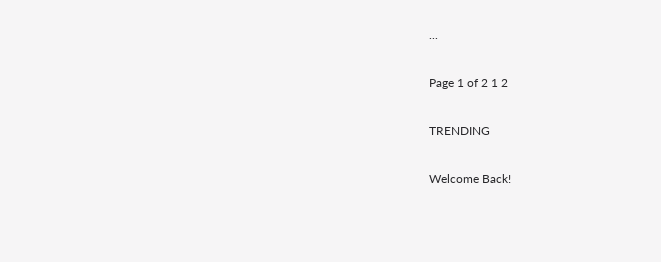...

Page 1 of 2 1 2

TRENDING

Welcome Back!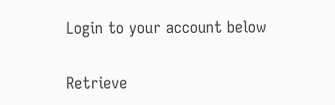Login to your account below

Retrieve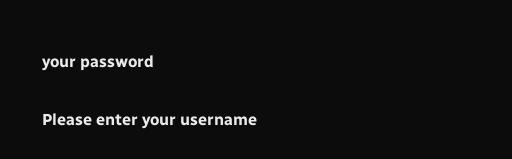your password

Please enter your username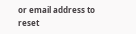or email address to reset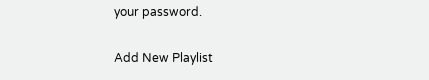your password.

Add New Playlist